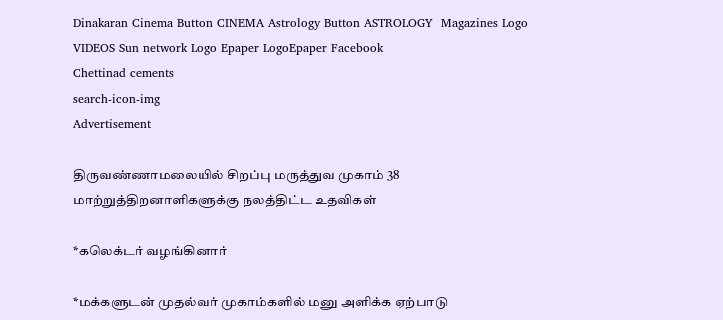Dinakaran Cinema Button CINEMA Astrology Button ASTROLOGY  Magazines Logo VIDEOS Sun network Logo Epaper LogoEpaper Facebook
Chettinad cements
search-icon-img
Advertisement

திருவண்ணாமலையில் சிறப்பு மருத்துவ முகாம் 38 மாற்றுத்திறனாளிகளுக்கு நலத்திட்ட உதவிகள்

*கலெக்டர் வழங்கினார்

*மக்களுடன் முதல்வர் முகாம்களில் மனு அளிக்க ஏற்பாடு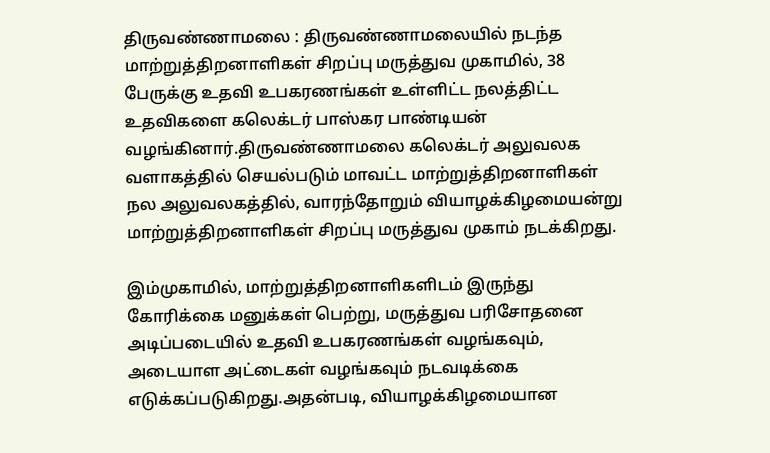திருவண்ணாமலை : திருவண்ணாமலையில் நடந்த மாற்றுத்திறனாளிகள் சிறப்பு மருத்துவ முகாமில், 38 பேருக்கு உதவி உபகரணங்கள் உள்ளிட்ட நலத்திட்ட உதவிகளை கலெக்டர் பாஸ்கர பாண்டியன் வழங்கினார்.திருவண்ணாமலை கலெக்டர் அலுவலக வளாகத்தில் செயல்படும் மாவட்ட மாற்றுத்திறனாளிகள் நல அலுவலகத்தில், வாரந்தோறும் வியாழக்கிழமையன்று மாற்றுத்திறனாளிகள் சிறப்பு மருத்துவ முகாம் நடக்கிறது.

இம்முகாமில், மாற்றுத்திறனாளிகளிடம் இருந்து கோரிக்கை மனுக்கள் பெற்று, மருத்துவ பரிசோதனை அடிப்படையில் உதவி உபகரணங்கள் வழங்கவும், அடையாள அட்டைகள் வழங்கவும் நடவடிக்கை எடுக்கப்படுகிறது.அதன்படி, வியாழக்கிழமையான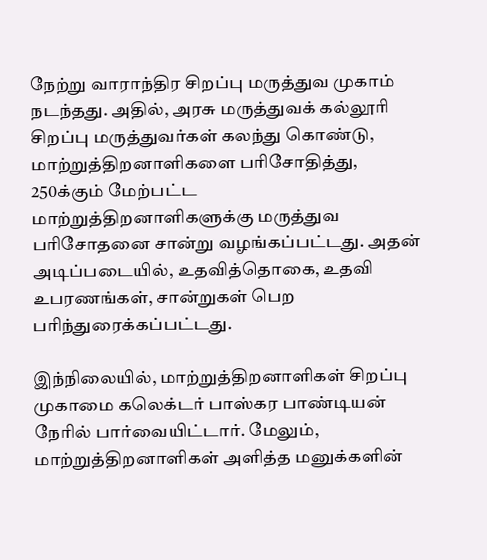நேற்று வாராந்திர சிறப்பு மருத்துவ முகாம் நடந்தது. அதில், அரசு மருத்துவக் கல்லூரி சிறப்பு மருத்துவர்கள் கலந்து கொண்டு, மாற்றுத்திறனாளிகளை பரிசோதித்து, 250க்கும் மேற்பட்ட மாற்றுத்திறனாளிகளுக்கு மருத்துவ பரிசோதனை சான்று வழங்கப்பட்டது. அதன் அடிப்படையில், உதவித்தொகை, உதவி உபரணங்கள், சான்றுகள் பெற பரிந்துரைக்கப்பட்டது.

இந்நிலையில், மாற்றுத்திறனாளிகள் சிறப்பு முகாமை கலெக்டர் பாஸ்கர பாண்டியன் நேரில் பார்வையிட்டார். மேலும், மாற்றுத்திறனாளிகள் அளித்த மனுக்களின்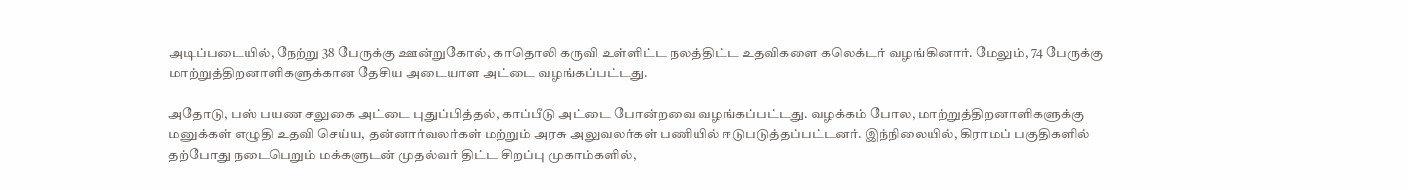அடிப்படையில், நேற்று 38 பேருக்கு ஊன்றுகோல், காதொலி கருவி உள்ளிட்ட நலத்திட்ட உதவிகளை கலெக்டர் வழங்கினார். மேலும், 74 பேருக்கு மாற்றுத்திறனாளிகளுக்கான தேசிய அடையாள அட்டை வழங்கப்பட்டது.

அதோடு, பஸ் பயண சலுகை அட்டை புதுப்பித்தல், காப்பீடு அட்டை போன்றவை வழங்கப்பட்டது. வழக்கம் போல, மாற்றுத்திறனாளிகளுக்கு மனுக்கள் எழுதி உதவி செய்ய, தன்னார்வலர்கள் மற்றும் அரசு அலுவலர்கள் பணியில் ஈடுபடுத்தப்பட்டனர். இந்நிலையில், கிராமப் பகுதிகளில் தற்போது நடைபெறும் மக்களுடன் முதல்வர் திட்ட சிறப்பு முகாம்களில்,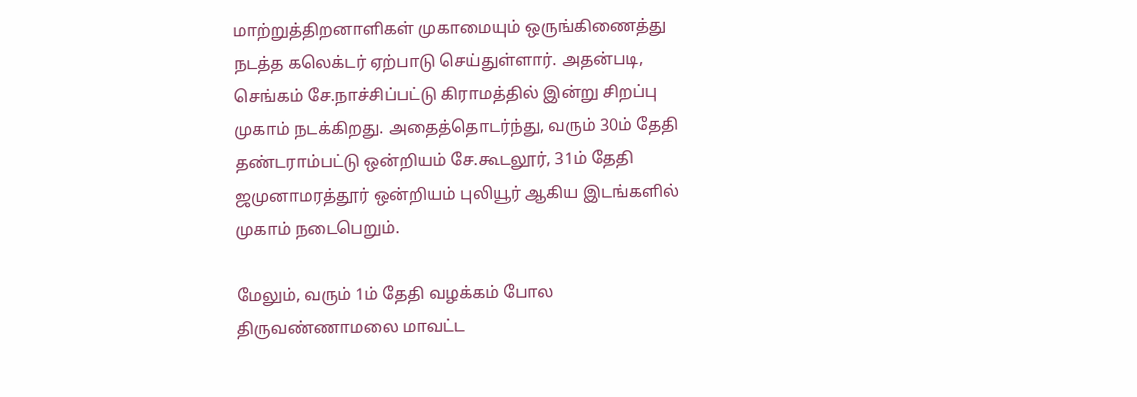மாற்றுத்திறனாளிகள் முகாமையும் ஒருங்கிணைத்து நடத்த கலெக்டர் ஏற்பாடு செய்துள்ளார். அதன்படி, செங்கம் சே.நாச்சிப்பட்டு கிராமத்தில் இன்று சிறப்பு முகாம் நடக்கிறது. அதைத்தொடர்ந்து, வரும் 30ம் தேதி தண்டராம்பட்டு ஒன்றியம் சே.கூடலூர், 31ம் தேதி ஜமுனாமரத்தூர் ஒன்றியம் புலியூர் ஆகிய இடங்களில் முகாம் நடைபெறும்.

மேலும், வரும் 1ம் தேதி வழக்கம் போல திருவண்ணாமலை மாவட்ட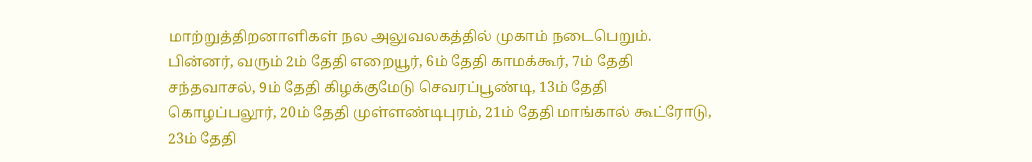மாற்றுத்திறனாளிகள் நல அலுவலகத்தில் முகாம் நடைபெறும். பின்னர், வரும் 2ம் தேதி எறையூர், 6ம் தேதி காமக்கூர், 7ம் தேதி சந்தவாசல், 9ம் தேதி கிழக்குமேடு செவரப்பூண்டி, 13ம் தேதி கொழப்பலூர், 20ம் தேதி முள்ளண்டிபுரம், 21ம் தேதி மாங்கால் கூட்ரோடு, 23ம் தேதி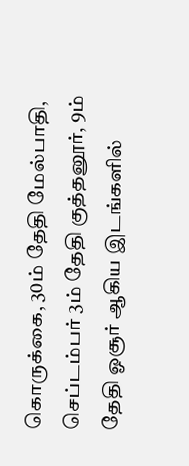கொருக்கை, 30ம் தேதி மேல்பாதி, செப்டம்பர் 3ம் தேதி குத்தனூர், 9ம் தேதி ஓசூர் ஆகிய இடங்களில்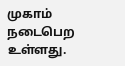முகாம் நடைபெற உள்ளது.